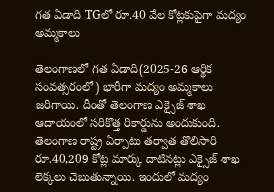గత ఏడాది TGలో రూ.40 వేల కోట్లకుపైగా మద్యం అమ్మకాలు

తెలంగాణలో గత ఏడాది(2025-26 ఆర్థిక సంవత్సరంలో) భారీగా మద్యం అమ్మకాలు జరిగాయి. దీంతో తెలంగాణ ఎక్సైజ్‌ శాఖ ఆదాయంలో సరికొత్త రికార్డును అందుకుంది. తెలంగాణ రాష్ట్ర ఏర్పాటు తర్వాత తొలిసారి రూ.40,209 కోట్ల మార్కు దాటినట్లు ఎక్సైజ్ శాఖ లెక్కలు చెబుతున్నాయి. ఇందులో మద్యం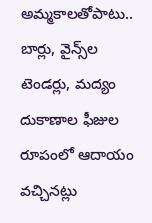అమ్మకాలతోపాటు.. బార్లు, వైన్స్‌ల టెండర్లు, మద్యం దుకాణాల ఫీజుల రూపంలో ఆదాయం వచ్చినట్లు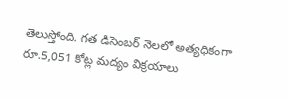తెలుస్తోంది. గత డిసెంబర్ నెలలో అత్యధికంగా రూ.5,051 కోట్ల మద్యం విక్రయాలు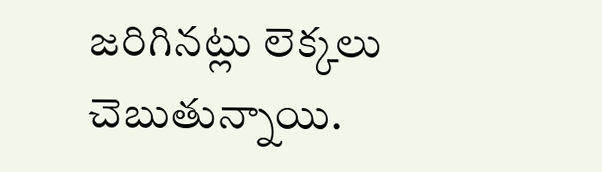జరిగినట్లు లెక్కలు చెబుతున్నాయి.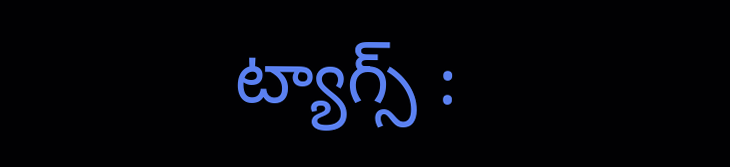ట్యాగ్స్ :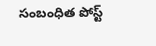సంబంధిత పోస్ట్